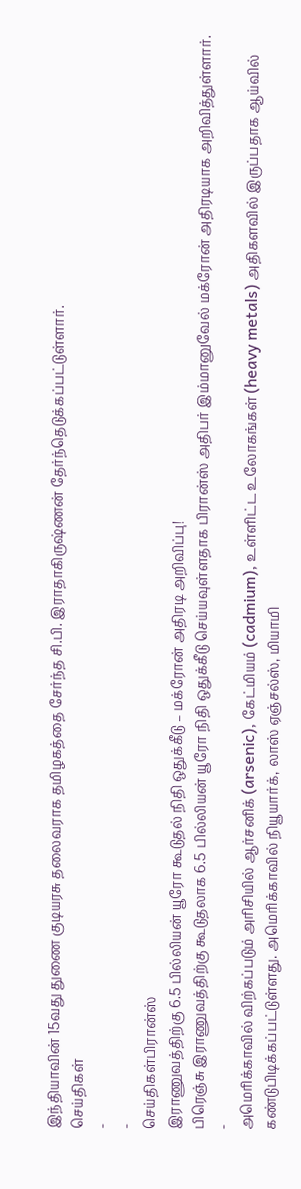இந்தியாவின் 15வது துணை குடியரசு தலைவராக தமிழகத்தை சேர்ந்த சி.பி. இராதாகிருஷ்ணன் தேர்ந்தெடுக்கப்பட்டுள்ளார்.
செய்திகள்
-
-
செய்திகள்பிரான்ஸ்
இராணுவத்திற்கு 6.5 பில்லியன் யூரோ கூடுதல் நிதி ஒதுக்கீடு – மக்ரோன் அதிரடி அறிவிப்பு!
பிரெஞ்சு இராணுவத்திற்கு கூடுதலாக 6.5 பில்லியன் யூரோ நிதி ஒதுக்கீடு செய்யவுள்ளதாக பிரான்ஸ் அதிபர் இம்மானுவேல் மக்ரோன் அதிரடியாக அறிவித்துள்ளார்.
-
அமெரிக்காவில் விற்கப்படும் அரிசியில் ஆர்சனிக் (arsenic), கேட்மியம் (cadmium), உள்ளிட்ட உலோகங்கள் (heavy metals) அதிகளவில் இருப்பதாக ஆய்வில் கண்டுபிடிக்கப்பட்டுள்ளது. அமெரிக்காவில் நியூயார்க், லாஸ் ஏஞ்சல்ஸ், மியாமி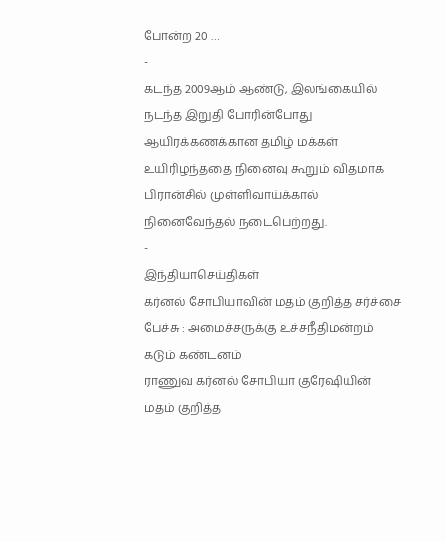போன்ற 20 …
-
கடந்த 2009ஆம் ஆண்டு, இலங்கையில் நடந்த இறுதி போரின்போது ஆயிரக்கணக்கான தமிழ் மக்கள் உயிரிழந்ததை நினைவு கூறும் விதமாக பிரான்சில் முள்ளிவாய்க்கால் நினைவேந்தல் நடைபெற்றது.
-
இந்தியாசெய்திகள்
கர்னல் சோபியாவின் மதம் குறித்த சர்ச்சை பேச்சு : அமைச்சருக்கு உச்சநீதிமன்றம் கடும் கண்டனம்
ராணுவ கர்னல் சோபியா குரேஷியின் மதம் குறித்த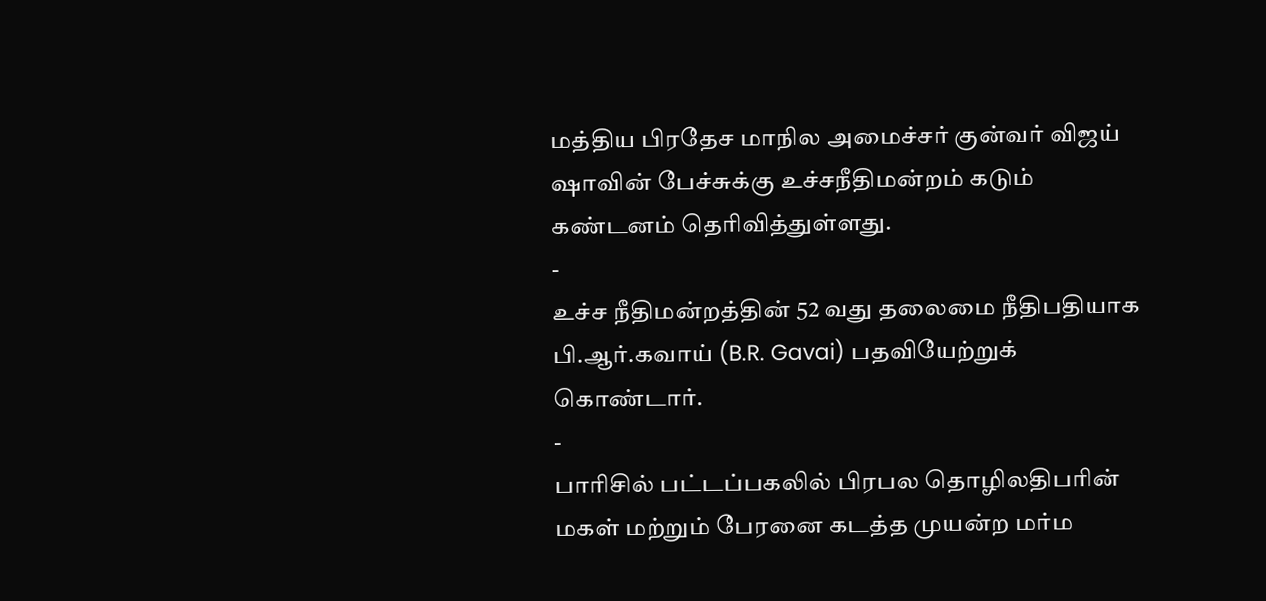மத்திய பிரதேச மாநில அமைச்சர் குன்வர் விஜய் ஷாவின் பேச்சுக்கு உச்சநீதிமன்றம் கடும் கண்டனம் தெரிவித்துள்ளது.
-
உச்ச நீதிமன்றத்தின் 52 வது தலைமை நீதிபதியாக பி.ஆர்.கவாய் (B.R. Gavai) பதவியேற்றுக் கொண்டார்.
-
பாரிசில் பட்டப்பகலில் பிரபல தொழிலதிபரின் மகள் மற்றும் பேரனை கடத்த முயன்ற மர்ம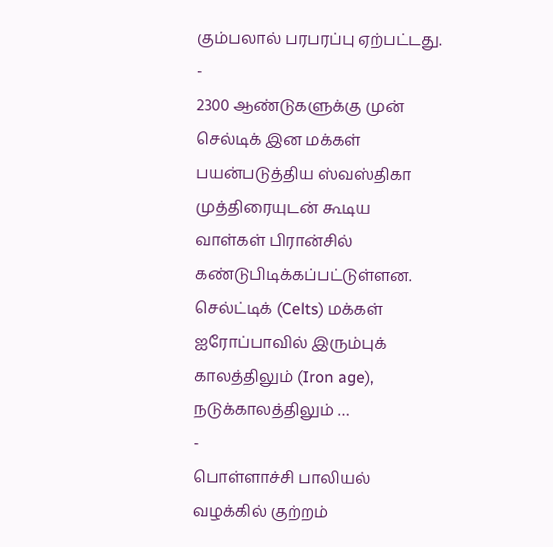கும்பலால் பரபரப்பு ஏற்பட்டது.
-
2300 ஆண்டுகளுக்கு முன் செல்டிக் இன மக்கள் பயன்படுத்திய ஸ்வஸ்திகா முத்திரையுடன் கூடிய வாள்கள் பிரான்சில் கண்டுபிடிக்கப்பட்டுள்ளன. செல்ட்டிக் (Celts) மக்கள் ஐரோப்பாவில் இரும்புக் காலத்திலும் (Iron age), நடுக்காலத்திலும் …
-
பொள்ளாச்சி பாலியல் வழக்கில் குற்றம்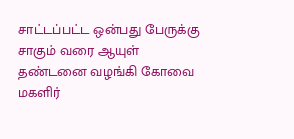சாட்டப்பட்ட ஒன்பது பேருக்கு சாகும் வரை ஆயுள் தண்டனை வழங்கி கோவை மகளிர்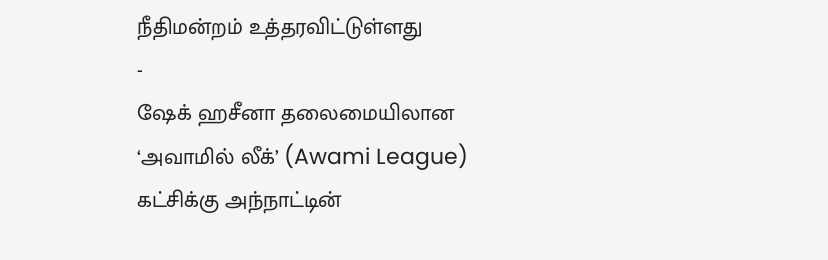நீதிமன்றம் உத்தரவிட்டுள்ளது
-
ஷேக் ஹசீனா தலைமையிலான ‘அவாமில் லீக்’ (Awami League) கட்சிக்கு அந்நாட்டின்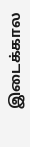இடைக்கால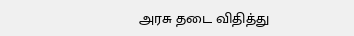அரசு தடை விதித்து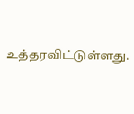உத்தரவிட்டுள்ளது.